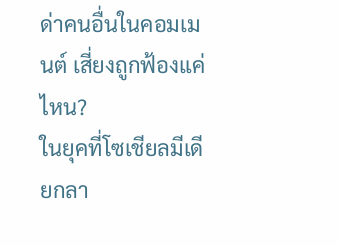ด่าคนอื่นในคอมเมนต์ เสี่ยงถูกฟ้องแค่ไหน?
ในยุคที่โซเชียลมีเดียกลา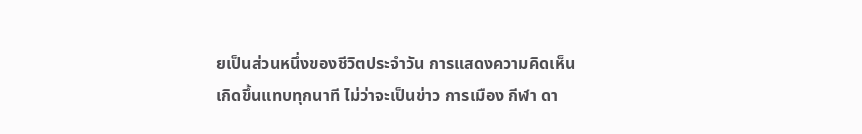ยเป็นส่วนหนึ่งของชีวิตประจำวัน การแสดงความคิดเห็นเกิดขึ้นแทบทุกนาที ไม่ว่าจะเป็นข่าว การเมือง กีฬา ดา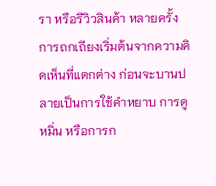รา หรือรีวิวสินค้า หลายครั้งการถกเถียงเริ่มต้นจากความคิดเห็นที่แตกต่าง ก่อนจะบานปลายเป็นการใช้คำหยาบ การดูหมิ่น หรือการก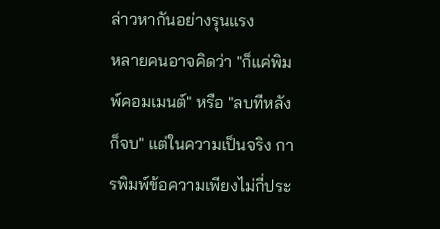ล่าวหากันอย่างรุนแรง
หลายคนอาจคิดว่า "ก็แค่พิมพ์คอมเมนต์" หรือ "ลบทีหลังก็จบ" แต่ในความเป็นจริง การพิมพ์ข้อความเพียงไม่กี่ประ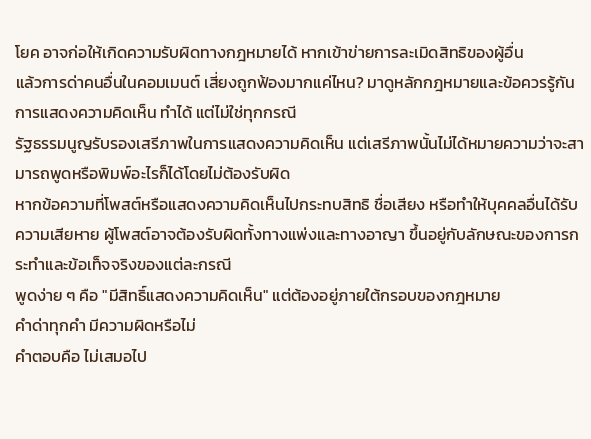โยค อาจก่อให้เกิดความรับผิดทางกฎหมายได้ หากเข้าข่ายการละเมิดสิทธิของผู้อื่น
แล้วการด่าคนอื่นในคอมเมนต์ เสี่ยงถูกฟ้องมากแค่ไหน? มาดูหลักกฎหมายและข้อควรรู้กัน
การแสดงความคิดเห็น ทำได้ แต่ไม่ใช่ทุกกรณี
รัฐธรรมนูญรับรองเสรีภาพในการแสดงความคิดเห็น แต่เสรีภาพนั้นไม่ได้หมายความว่าจะสามารถพูดหรือพิมพ์อะไรก็ได้โดยไม่ต้องรับผิด
หากข้อความที่โพสต์หรือแสดงความคิดเห็นไปกระทบสิทธิ ชื่อเสียง หรือทำให้บุคคลอื่นได้รับความเสียหาย ผู้โพสต์อาจต้องรับผิดทั้งทางแพ่งและทางอาญา ขึ้นอยู่กับลักษณะของการกระทำและข้อเท็จจริงของแต่ละกรณี
พูดง่าย ๆ คือ "มีสิทธิ์แสดงความคิดเห็น" แต่ต้องอยู่ภายใต้กรอบของกฎหมาย
คำด่าทุกคำ มีความผิดหรือไม่
คำตอบคือ ไม่เสมอไป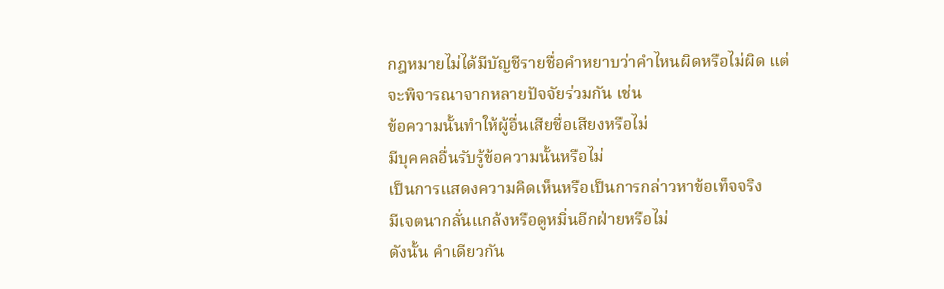กฎหมายไม่ได้มีบัญชีรายชื่อคำหยาบว่าคำไหนผิดหรือไม่ผิด แต่จะพิจารณาจากหลายปัจจัยร่วมกัน เช่น
ข้อความนั้นทำให้ผู้อื่นเสียชื่อเสียงหรือไม่
มีบุคคลอื่นรับรู้ข้อความนั้นหรือไม่
เป็นการแสดงความคิดเห็นหรือเป็นการกล่าวหาข้อเท็จจริง
มีเจตนากลั่นแกล้งหรือดูหมิ่นอีกฝ่ายหรือไม่
ดังนั้น คำเดียวกัน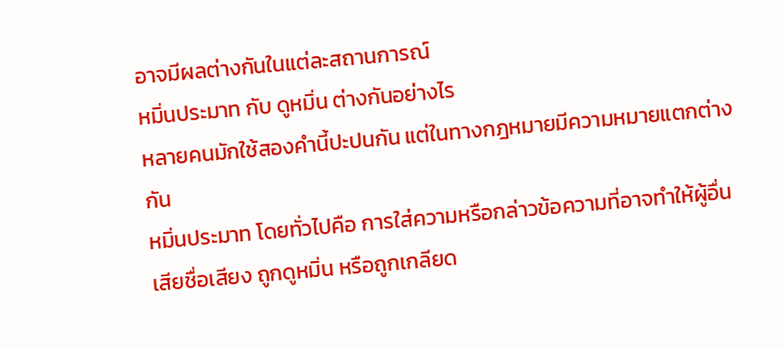อาจมีผลต่างกันในแต่ละสถานการณ์
หมิ่นประมาท กับ ดูหมิ่น ต่างกันอย่างไร
หลายคนมักใช้สองคำนี้ปะปนกัน แต่ในทางกฎหมายมีความหมายแตกต่างกัน
หมิ่นประมาท โดยทั่วไปคือ การใส่ความหรือกล่าวข้อความที่อาจทำให้ผู้อื่นเสียชื่อเสียง ถูกดูหมิ่น หรือถูกเกลียด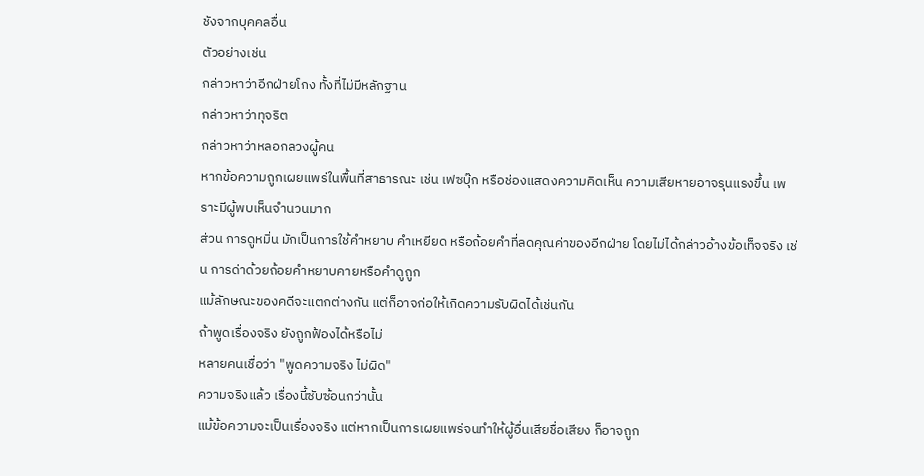ชังจากบุคคลอื่น
ตัวอย่างเช่น
กล่าวหาว่าอีกฝ่ายโกง ทั้งที่ไม่มีหลักฐาน
กล่าวหาว่าทุจริต
กล่าวหาว่าหลอกลวงผู้คน
หากข้อความถูกเผยแพร่ในพื้นที่สาธารณะ เช่น เฟซบุ๊ก หรือช่องแสดงความคิดเห็น ความเสียหายอาจรุนแรงขึ้น เพราะมีผู้พบเห็นจำนวนมาก
ส่วน การดูหมิ่น มักเป็นการใช้คำหยาบ คำเหยียด หรือถ้อยคำที่ลดคุณค่าของอีกฝ่าย โดยไม่ได้กล่าวอ้างข้อเท็จจริง เช่น การด่าด้วยถ้อยคำหยาบคายหรือคำดูถูก
แม้ลักษณะของคดีจะแตกต่างกัน แต่ก็อาจก่อให้เกิดความรับผิดได้เช่นกัน
ถ้าพูดเรื่องจริง ยังถูกฟ้องได้หรือไม่
หลายคนเชื่อว่า "พูดความจริง ไม่ผิด"
ความจริงแล้ว เรื่องนี้ซับซ้อนกว่านั้น
แม้ข้อความจะเป็นเรื่องจริง แต่หากเป็นการเผยแพร่จนทำให้ผู้อื่นเสียชื่อเสียง ก็อาจถูก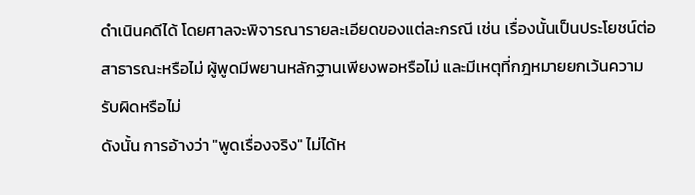ดำเนินคดีได้ โดยศาลจะพิจารณารายละเอียดของแต่ละกรณี เช่น เรื่องนั้นเป็นประโยชน์ต่อสาธารณะหรือไม่ ผู้พูดมีพยานหลักฐานเพียงพอหรือไม่ และมีเหตุที่กฎหมายยกเว้นความรับผิดหรือไม่
ดังนั้น การอ้างว่า "พูดเรื่องจริง" ไม่ได้ห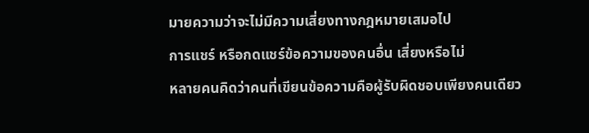มายความว่าจะไม่มีความเสี่ยงทางกฎหมายเสมอไป
การแชร์ หรือกดแชร์ข้อความของคนอื่น เสี่ยงหรือไม่
หลายคนคิดว่าคนที่เขียนข้อความคือผู้รับผิดชอบเพียงคนเดียว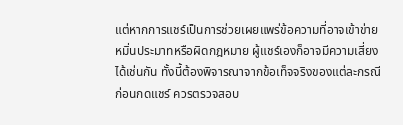แต่หากการแชร์เป็นการช่วยเผยแพร่ข้อความที่อาจเข้าข่ายหมิ่นประมาทหรือผิดกฎหมาย ผู้แชร์เองก็อาจมีความเสี่ยงได้เช่นกัน ทั้งนี้ต้องพิจารณาจากข้อเท็จจริงของแต่ละกรณี
ก่อนกดแชร์ ควรตรวจสอบ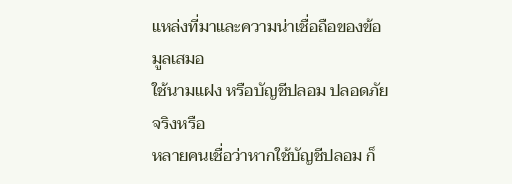แหล่งที่มาและความน่าเชื่อถือของข้อมูลเสมอ
ใช้นามแฝง หรือบัญชีปลอม ปลอดภัยจริงหรือ
หลายคนเชื่อว่าหากใช้บัญชีปลอม ก็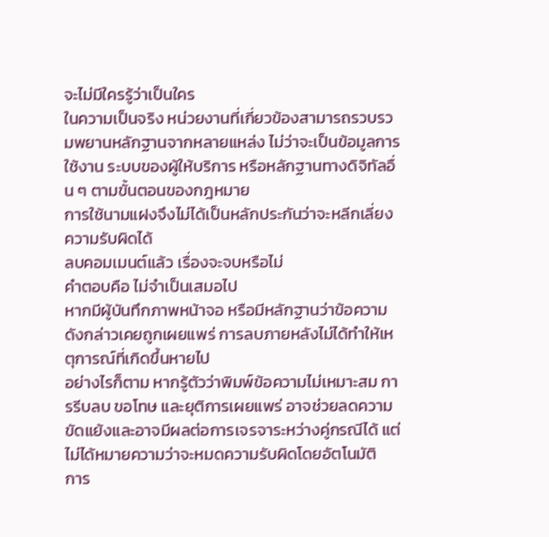จะไม่มีใครรู้ว่าเป็นใคร
ในความเป็นจริง หน่วยงานที่เกี่ยวข้องสามารถรวบรวมพยานหลักฐานจากหลายแหล่ง ไม่ว่าจะเป็นข้อมูลการใช้งาน ระบบของผู้ให้บริการ หรือหลักฐานทางดิจิทัลอื่น ๆ ตามขั้นตอนของกฎหมาย
การใช้นามแฝงจึงไม่ได้เป็นหลักประกันว่าจะหลีกเลี่ยงความรับผิดได้
ลบคอมเมนต์แล้ว เรื่องจะจบหรือไม่
คำตอบคือ ไม่จำเป็นเสมอไป
หากมีผู้บันทึกภาพหน้าจอ หรือมีหลักฐานว่าข้อความดังกล่าวเคยถูกเผยแพร่ การลบภายหลังไม่ได้ทำให้เหตุการณ์ที่เกิดขึ้นหายไป
อย่างไรก็ตาม หากรู้ตัวว่าพิมพ์ข้อความไม่เหมาะสม การรีบลบ ขอโทษ และยุติการเผยแพร่ อาจช่วยลดความขัดแย้งและอาจมีผลต่อการเจรจาระหว่างคู่กรณีได้ แต่ไม่ได้หมายความว่าจะหมดความรับผิดโดยอัตโนมัติ
การ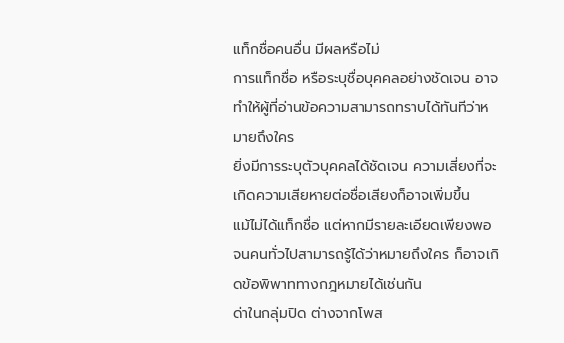แท็กชื่อคนอื่น มีผลหรือไม่
การแท็กชื่อ หรือระบุชื่อบุคคลอย่างชัดเจน อาจทำให้ผู้ที่อ่านข้อความสามารถทราบได้ทันทีว่าหมายถึงใคร
ยิ่งมีการระบุตัวบุคคลได้ชัดเจน ความเสี่ยงที่จะเกิดความเสียหายต่อชื่อเสียงก็อาจเพิ่มขึ้น
แม้ไม่ได้แท็กชื่อ แต่หากมีรายละเอียดเพียงพอจนคนทั่วไปสามารถรู้ได้ว่าหมายถึงใคร ก็อาจเกิดข้อพิพาททางกฎหมายได้เช่นกัน
ด่าในกลุ่มปิด ต่างจากโพส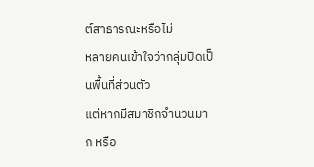ต์สาธารณะหรือไม่
หลายคนเข้าใจว่ากลุ่มปิดเป็นพื้นที่ส่วนตัว
แต่หากมีสมาชิกจำนวนมาก หรือ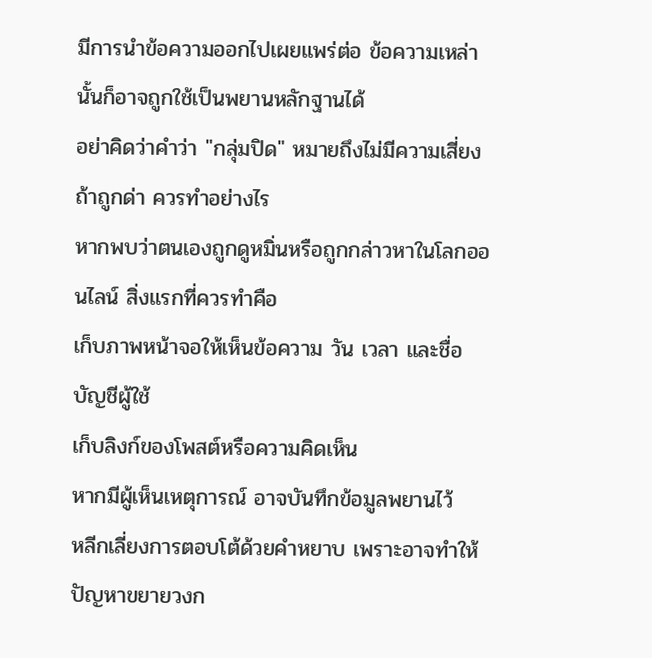มีการนำข้อความออกไปเผยแพร่ต่อ ข้อความเหล่านั้นก็อาจถูกใช้เป็นพยานหลักฐานได้
อย่าคิดว่าคำว่า "กลุ่มปิด" หมายถึงไม่มีความเสี่ยง
ถ้าถูกด่า ควรทำอย่างไร
หากพบว่าตนเองถูกดูหมิ่นหรือถูกกล่าวหาในโลกออนไลน์ สิ่งแรกที่ควรทำคือ
เก็บภาพหน้าจอให้เห็นข้อความ วัน เวลา และชื่อบัญชีผู้ใช้
เก็บลิงก์ของโพสต์หรือความคิดเห็น
หากมีผู้เห็นเหตุการณ์ อาจบันทึกข้อมูลพยานไว้
หลีกเลี่ยงการตอบโต้ด้วยคำหยาบ เพราะอาจทำให้ปัญหาขยายวงก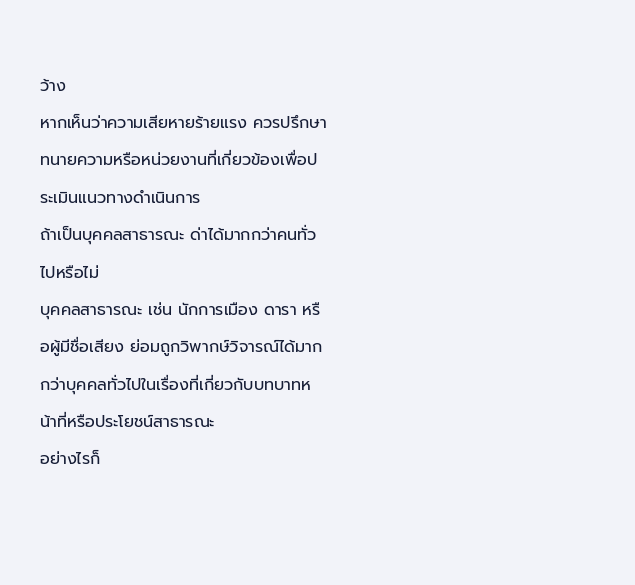ว้าง
หากเห็นว่าความเสียหายร้ายแรง ควรปรึกษาทนายความหรือหน่วยงานที่เกี่ยวข้องเพื่อประเมินแนวทางดำเนินการ
ถ้าเป็นบุคคลสาธารณะ ด่าได้มากกว่าคนทั่วไปหรือไม่
บุคคลสาธารณะ เช่น นักการเมือง ดารา หรือผู้มีชื่อเสียง ย่อมถูกวิพากษ์วิจารณ์ได้มากกว่าบุคคลทั่วไปในเรื่องที่เกี่ยวกับบทบาทหน้าที่หรือประโยชน์สาธารณะ
อย่างไรก็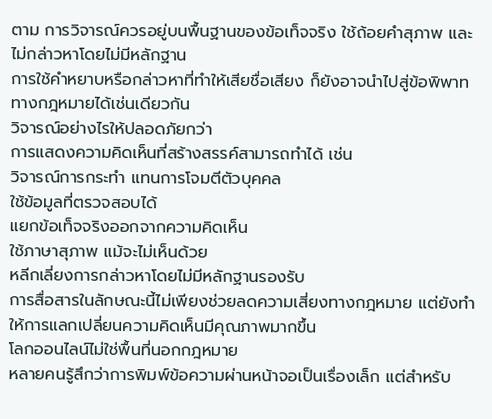ตาม การวิจารณ์ควรอยู่บนพื้นฐานของข้อเท็จจริง ใช้ถ้อยคำสุภาพ และไม่กล่าวหาโดยไม่มีหลักฐาน
การใช้คำหยาบหรือกล่าวหาที่ทำให้เสียชื่อเสียง ก็ยังอาจนำไปสู่ข้อพิพาททางกฎหมายได้เช่นเดียวกัน
วิจารณ์อย่างไรให้ปลอดภัยกว่า
การแสดงความคิดเห็นที่สร้างสรรค์สามารถทำได้ เช่น
วิจารณ์การกระทำ แทนการโจมตีตัวบุคคล
ใช้ข้อมูลที่ตรวจสอบได้
แยกข้อเท็จจริงออกจากความคิดเห็น
ใช้ภาษาสุภาพ แม้จะไม่เห็นด้วย
หลีกเลี่ยงการกล่าวหาโดยไม่มีหลักฐานรองรับ
การสื่อสารในลักษณะนี้ไม่เพียงช่วยลดความเสี่ยงทางกฎหมาย แต่ยังทำให้การแลกเปลี่ยนความคิดเห็นมีคุณภาพมากขึ้น
โลกออนไลน์ไม่ใช่พื้นที่นอกกฎหมาย
หลายคนรู้สึกว่าการพิมพ์ข้อความผ่านหน้าจอเป็นเรื่องเล็ก แต่สำหรับ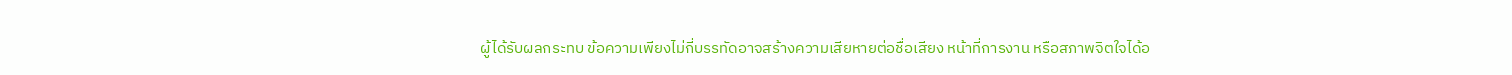ผู้ได้รับผลกระทบ ข้อความเพียงไม่กี่บรรทัดอาจสร้างความเสียหายต่อชื่อเสียง หน้าที่การงาน หรือสภาพจิตใจได้อ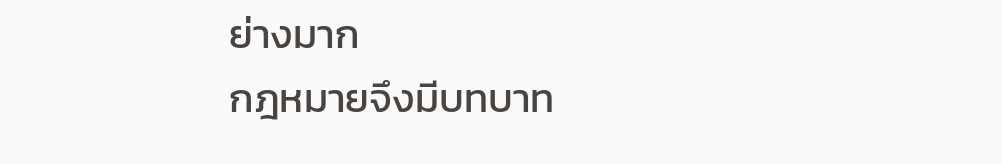ย่างมาก
กฎหมายจึงมีบทบาท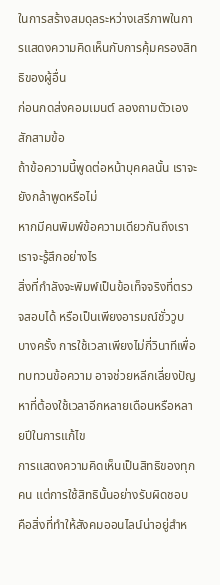ในการสร้างสมดุลระหว่างเสรีภาพในการแสดงความคิดเห็นกับการคุ้มครองสิทธิของผู้อื่น
ก่อนกดส่งคอมเมนต์ ลองถามตัวเองสักสามข้อ
ถ้าข้อความนี้พูดต่อหน้าบุคคลนั้น เราจะยังกล้าพูดหรือไม่
หากมีคนพิมพ์ข้อความเดียวกันถึงเรา เราจะรู้สึกอย่างไร
สิ่งที่กำลังจะพิมพ์เป็นข้อเท็จจริงที่ตรวจสอบได้ หรือเป็นเพียงอารมณ์ชั่ววูบ
บางครั้ง การใช้เวลาเพียงไม่กี่วินาทีเพื่อทบทวนข้อความ อาจช่วยหลีกเลี่ยงปัญหาที่ต้องใช้เวลาอีกหลายเดือนหรือหลายปีในการแก้ไข
การแสดงความคิดเห็นเป็นสิทธิของทุกคน แต่การใช้สิทธินั้นอย่างรับผิดชอบ คือสิ่งที่ทำให้สังคมออนไลน์น่าอยู่สำห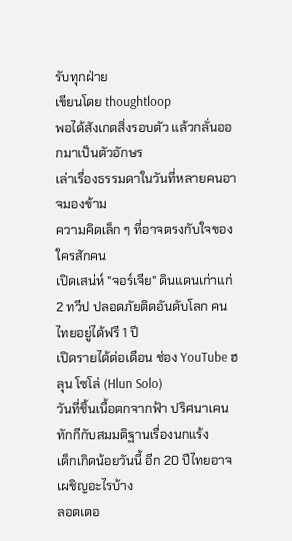รับทุกฝ่าย
เขียนโดย thoughtloop
พอได้สังเกตสิ่งรอบตัว แล้วกลั่นออกมาเป็นตัวอักษร
เล่าเรื่องธรรมดาในวันที่หลายคนอาจมองข้าม
ความคิดเล็ก ๆ ที่อาจตรงกับใจของใครสักคน
เปิดเสน่ห์ "จอร์เจีย" ดินแดนเก่าแก่ 2 ทวีป ปลอดภัยติดอันดับโลก คนไทยอยู่ได้ฟรี 1 ปี
เปิดรายได้ต่อเดือน ช่อง YouTube ฮลุน โซโล่ (Hlun Solo)
วันที่ชิ้นเนื้อตกจากฟ้า ปริศนาเคนทักกีกับสมมติฐานเรื่องนกแร้ง
เด็กเกิดน้อยวันนี้ อีก 20 ปีไทยอาจเผชิญอะไรบ้าง
ลอตเตอ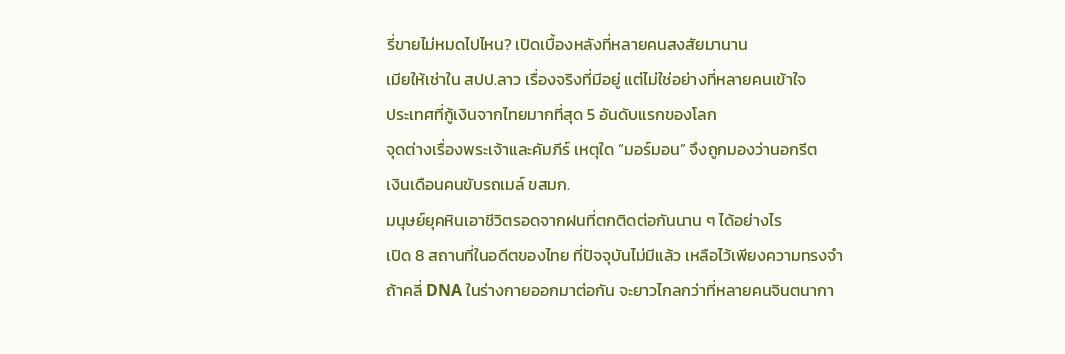รี่ขายไม่หมดไปไหน? เปิดเบื้องหลังที่หลายคนสงสัยมานาน
เมียให้เช่าใน สปป.ลาว เรื่องจริงที่มีอยู่ แต่ไม่ใช่อย่างที่หลายคนเข้าใจ
ประเทศที่กู้เงินจากไทยมากที่สุด 5 อันดับแรกของโลก
จุดต่างเรื่องพระเจ้าและคัมภีร์ เหตุใด “มอร์มอน” จึงถูกมองว่านอกรีต
เงินเดือนคนขับรถเมล์ ขสมก.
มนุษย์ยุคหินเอาชีวิตรอดจากฝนที่ตกติดต่อกันนาน ๆ ได้อย่างไร
เปิด 8 สถานที่ในอดีตของไทย ที่ปัจจุบันไม่มีแล้ว เหลือไว้เพียงความทรงจำ
ถ้าคลี่ DNA ในร่างกายออกมาต่อกัน จะยาวไกลกว่าที่หลายคนจินตนากา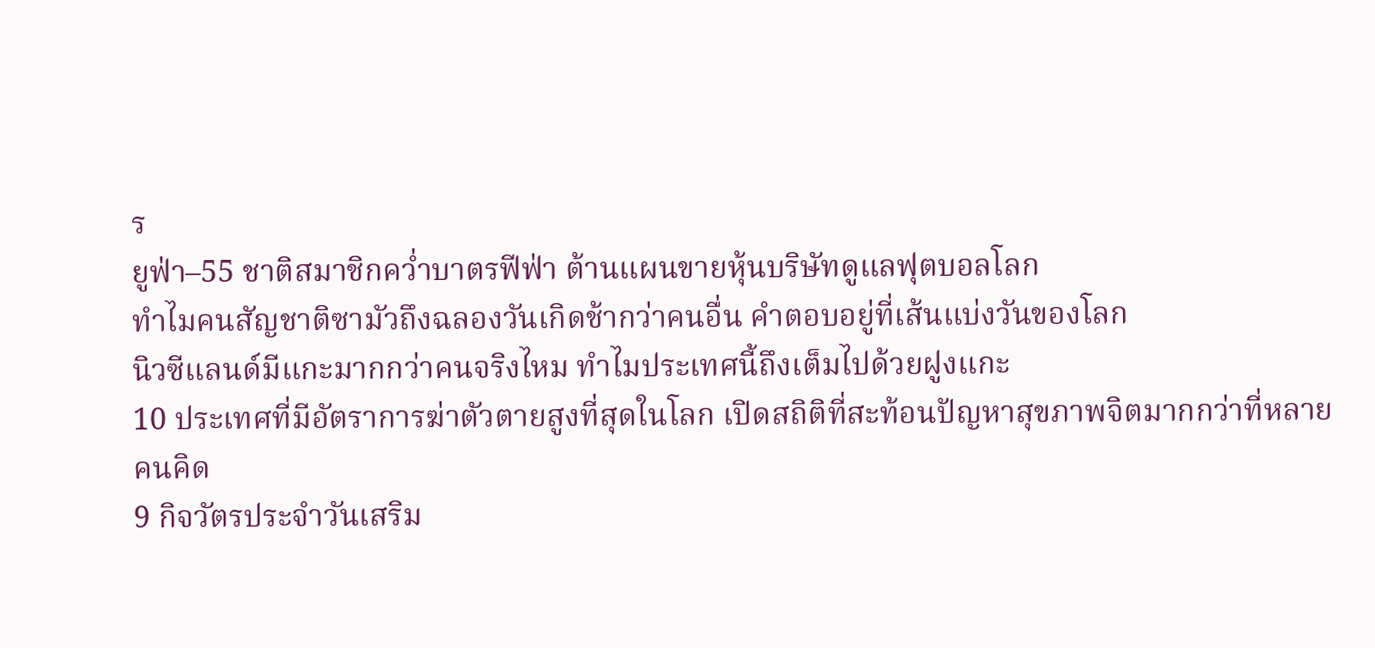ร
ยูฟ่า–55 ชาติสมาชิกคว่ำบาตรฟีฟ่า ต้านแผนขายหุ้นบริษัทดูแลฟุตบอลโลก
ทำไมคนสัญชาติซามัวถึงฉลองวันเกิดช้ากว่าคนอื่น คำตอบอยู่ที่เส้นแบ่งวันของโลก
นิวซีแลนด์มีแกะมากกว่าคนจริงไหม ทำไมประเทศนี้ถึงเต็มไปด้วยฝูงแกะ
10 ประเทศที่มีอัตราการฆ่าตัวตายสูงที่สุดในโลก เปิดสถิติที่สะท้อนปัญหาสุขภาพจิตมากกว่าที่หลายคนคิด
9 กิจวัตรประจำวันเสริม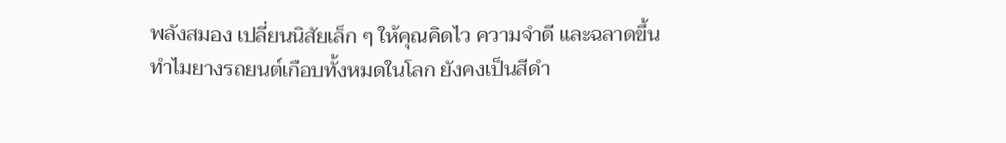พลังสมอง เปลี่ยนนิสัยเล็ก ๆ ให้คุณคิดไว ความจำดี และฉลาดขึ้น
ทำไมยางรถยนต์เกือบทั้งหมดในโลก ยังคงเป็นสีดำ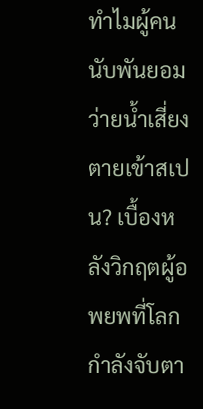ทำไมผู้คนนับพันยอมว่ายน้ำเสี่ยงตายเข้าสเปน? เบื้องหลังวิกฤตผู้อพยพที่โลกกำลังจับตา